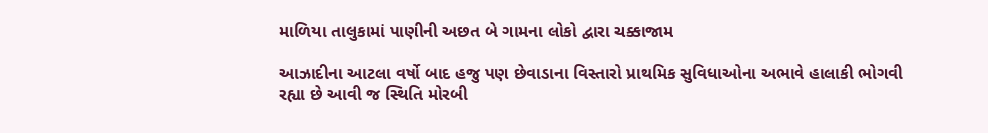માળિયા તાલુકામાં પાણીની અછત બે ગામના લોકો દ્વારા ચક્કાજામ

આઝાદીના આટલા વર્ષો બાદ હજુ પણ છેવાડાના વિસ્તારો પ્રાથમિક સુવિધાઓના અભાવે હાલાકી ભોગવી રહ્યા છે આવી જ સ્થિતિ મોરબી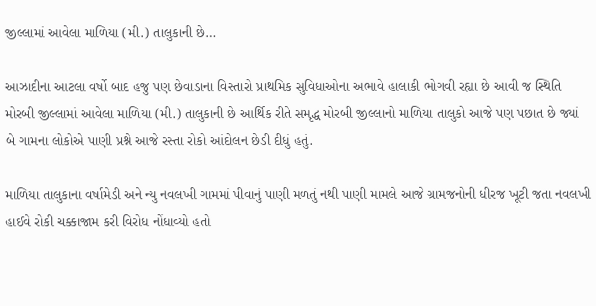જીલ્લામાં આવેલા માળિયા (મી.) તાલુકાની છે…

આઝાદીના આટલા વર્ષો બાદ હજુ પણ છેવાડાના વિસ્તારો પ્રાથમિક સુવિધાઓના અભાવે હાલાકી ભોગવી રહ્યા છે આવી જ સ્થિતિ મોરબી જીલ્લામાં આવેલા માળિયા (મી.) તાલુકાની છે આર્થિક રીતે સમૃદ્ધ મોરબી જીલ્લાનો માળિયા તાલુકો આજે પણ પછાત છે જ્યાં બે ગામના લોકોએ પાણી પ્રશ્ને આજે રસ્તા રોકો આંદોલન છેડી દીધું હતું.

માળિયા તાલુકાના વર્ષામેડી અને ન્યુ નવલખી ગામમાં પીવાનું પાણી મળતું નથી પાણી મામલે આજે ગ્રામજનોની ધીરજ ખૂટી જતા નવલખી હાઈવે રોકી ચક્કાજામ કરી વિરોધ નોંધાવ્યો હતો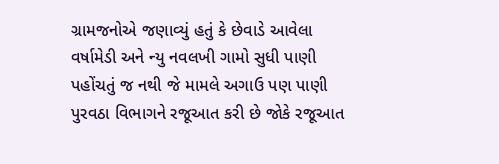ગ્રામજનોએ જણાવ્યું હતું કે છેવાડે આવેલા વર્ષામેડી અને ન્યુ નવલખી ગામો સુધી પાણી પહોંચતું જ નથી જે મામલે અગાઉ પણ પાણી પુરવઠા વિભાગને રજૂઆત કરી છે જોકે રજૂઆત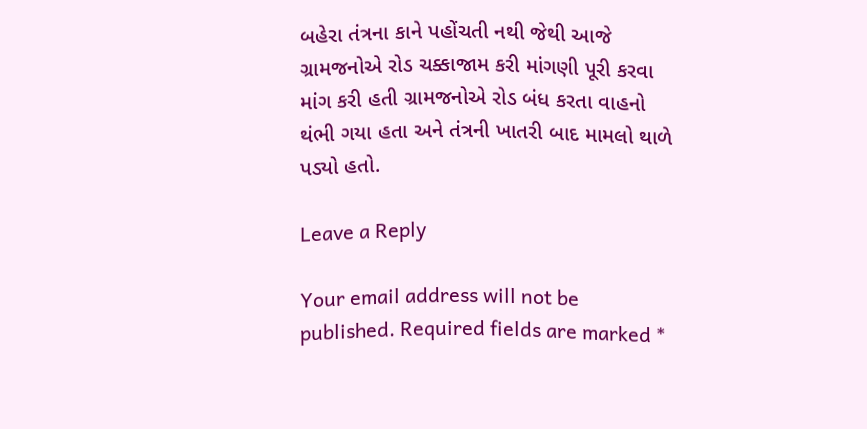બહેરા તંત્રના કાને પહોંચતી નથી જેથી આજે ગ્રામજનોએ રોડ ચક્કાજામ કરી માંગણી પૂરી કરવા માંગ કરી હતી ગ્રામજનોએ રોડ બંધ કરતા વાહનો થંભી ગયા હતા અને તંત્રની ખાતરી બાદ મામલો થાળે પડ્યો હતો.

Leave a Reply

Your email address will not be published. Required fields are marked *